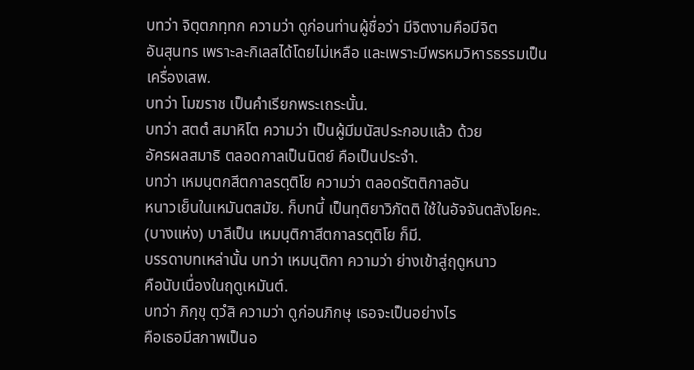บทว่า จิตฺตภทฺทก ความว่า ดูก่อนท่านผู้ชื่อว่า มีจิตงามคือมีจิต
อันสุนทร เพราะละกิเลสได้โดยไม่เหลือ และเพราะมีพรหมวิหารธรรมเป็น
เครื่องเสพ.
บทว่า โมฆราช เป็นคำเรียกพระเถระนั้น.
บทว่า สตตํ สมาหิโต ความว่า เป็นผู้มีมนัสประกอบแล้ว ด้วย
อัครผลสมาธิ ตลอดกาลเป็นนิตย์ คือเป็นประจำ.
บทว่า เหมนฺตกสีตกาลรตฺติโย ความว่า ตลอดรัตติกาลอัน
หนาวเย็นในเหมันตสมัย. ก็บทนี้ เป็นทุติยาวิภัตติ ใช้ในอัจจันตสังโยคะ.
(บางแห่ง) บาลีเป็น เหมนฺติกาสีตกาลรตฺติโย ก็มี.
บรรดาบทเหล่านั้น บทว่า เหมนฺติกา ความว่า ย่างเข้าสู่ฤดูหนาว
คือนับเนื่องในฤดูเหมันต์.
บทว่า ภิกฺขุ ตฺวํสิ ความว่า ดูก่อนภิกษุ เธอจะเป็นอย่างไร
คือเธอมีสภาพเป็นอ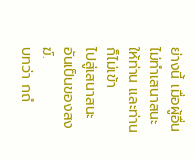ย่างนี้ เมื่อผู้อื่นไม่ทำเสนาสนะให้ท่าน และท่านก็ไม่เข้า
ไปสู่เสนาสนะอันเป็นของสงฆ์.
บทว่า กถํ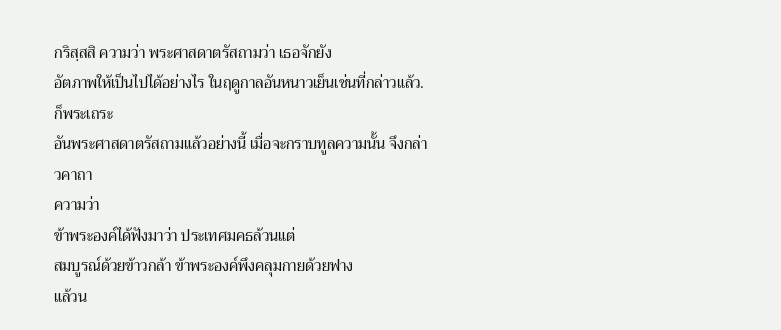กริสฺสสิ ความว่า พระศาสดาตรัสถามว่า เธอจักยัง
อัตภาพให้เป็นไปได้อย่างไร ในฤดูกาลอันหนาวเย็นเช่นที่กล่าวแล้ว. ก็พระเถระ
อันพระศาสดาตรัสถามแล้วอย่างนี้ เมื่อจะกราบทูลความนั้น จึงกล่าวคาถา
ความว่า
ข้าพระองค์ได้ฟังมาว่า ประเทศมคธล้วนแต่
สมบูรณ์ด้วยข้าวกล้า ข้าพระองค์พึงคลุมกายด้วยฟาง
แล้วน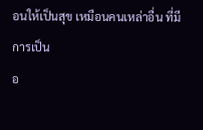อนให้เป็นสุข เหมือนคนเหล่าอื่น ที่มีการเป็น
อ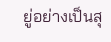ยู่อย่างเป็นสุ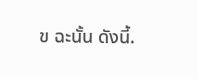ข ฉะนั้น ดังนี้.